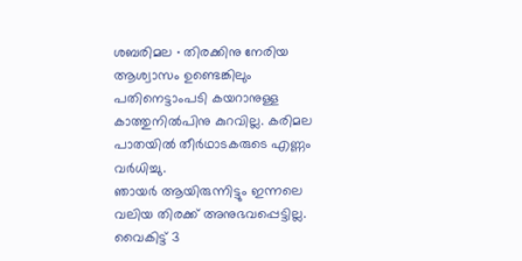ശബരിമല ∙ തിരക്കിനു നേരിയ ആശ്വാസം ഉണ്ടെങ്കിലും പതിനെട്ടാംപടി കയറാനുള്ള കാത്തുനിൽപിനു കുറവില്ല. കരിമല പാതയിൽ തീർഥാടകരുടെ എണ്ണം വർധിച്ചു.
ഞായർ ആയിരുന്നിട്ടും ഇന്നലെ വലിയ തിരക്ക് അനുഭവപ്പെട്ടില്ല. വൈകിട്ട് 3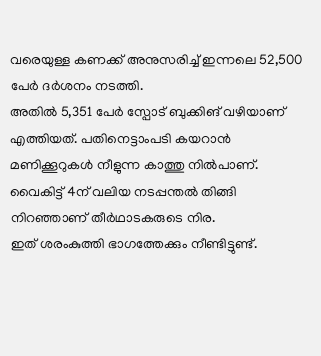വരെയുള്ള കണക്ക് അനുസരിച്ച് ഇന്നലെ 52,500 പേർ ദർശനം നടത്തി.
അതിൽ 5,351 പേർ സ്പോട് ബുക്കിങ് വഴിയാണ് എത്തിയത്. പതിനെട്ടാംപടി കയറാൻ മണിക്കൂറുകൾ നീളുന്ന കാത്തു നിൽപാണ്.
വൈകിട്ട് 4ന് വലിയ നടപ്പന്തൽ തിങ്ങി നിറഞ്ഞാണ് തീർഥാടകരുടെ നിര.
ഇത് ശരംകുത്തി ഭാഗത്തേക്കും നീണ്ടിട്ടുണ്ട്.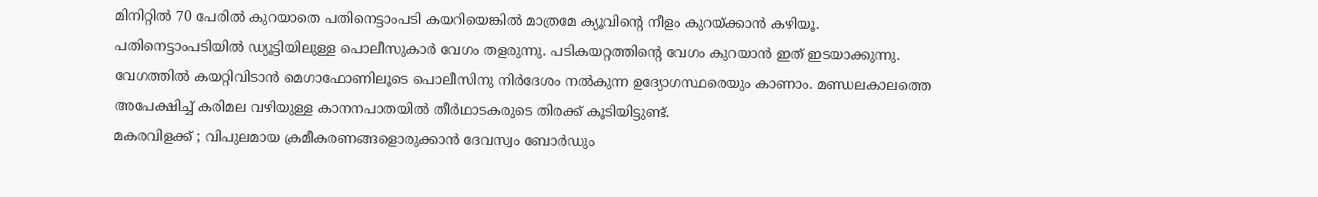മിനിറ്റിൽ 70 പേരിൽ കുറയാതെ പതിനെട്ടാംപടി കയറിയെങ്കിൽ മാത്രമേ ക്യൂവിന്റെ നീളം കുറയ്ക്കാൻ കഴിയൂ.
പതിനെട്ടാംപടിയിൽ ഡ്യൂട്ടിയിലുള്ള പൊലീസുകാർ വേഗം തളരുന്നു. പടികയറ്റത്തിന്റെ വേഗം കുറയാൻ ഇത് ഇടയാക്കുന്നു.
വേഗത്തിൽ കയറ്റിവിടാൻ മെഗാഫോണിലൂടെ പൊലീസിനു നിർദേശം നൽകുന്ന ഉദ്യോഗസ്ഥരെയും കാണാം. മണ്ഡലകാലത്തെ അപേക്ഷിച്ച് കരിമല വഴിയുള്ള കാനനപാതയിൽ തീർഥാടകരുടെ തിരക്ക് കൂടിയിട്ടുണ്ട്.
മകരവിളക്ക് ; വിപുലമായ ക്രമീകരണങ്ങളൊരുക്കാൻ ദേവസ്വം ബോർഡും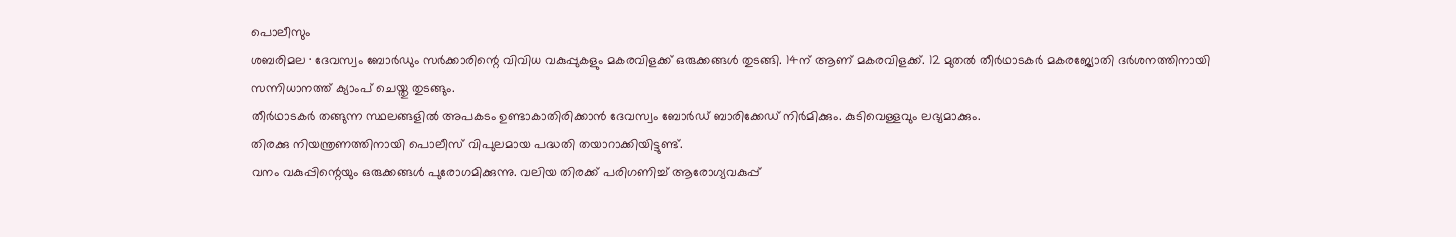പൊലീസും
ശബരിമല ∙ ദേവസ്വം ബോർഡും സർക്കാരിന്റെ വിവിധ വകുപ്പുകളും മകരവിളക്ക് ഒരുക്കങ്ങൾ തുടങ്ങി. 14ന് ആണ് മകരവിളക്ക്. 12 മുതൽ തീർഥാടകർ മകരജ്യോതി ദർശനത്തിനായി സന്നിധാനത്ത് ക്യാംപ് ചെയ്തു തുടങ്ങും.
തീർഥാടകർ തങ്ങുന്ന സ്ഥലങ്ങളിൽ അപകടം ഉണ്ടാകാതിരിക്കാൻ ദേവസ്വം ബോർഡ് ബാരിക്കേഡ് നിർമിക്കും. കുടിവെള്ളവും ലഭ്യമാക്കും.
തിരക്കു നിയന്ത്രണത്തിനായി പൊലീസ് വിപുലമായ പദ്ധതി തയാറാക്കിയിട്ടുണ്ട്.
വനം വകുപ്പിന്റെയും ഒരുക്കങ്ങൾ പുരോഗമിക്കുന്നു. വലിയ തിരക്ക് പരിഗണിച്ച് ആരോഗ്യവകുപ്പ്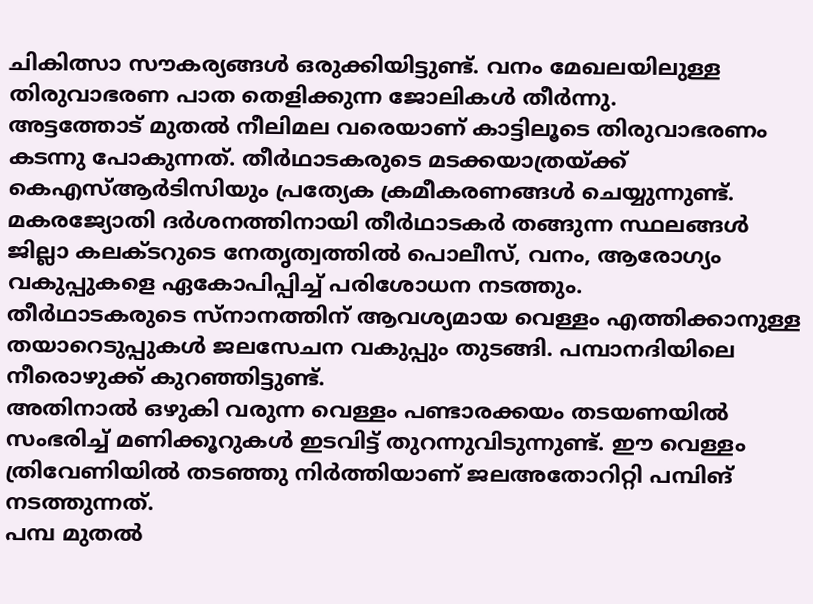ചികിത്സാ സൗകര്യങ്ങൾ ഒരുക്കിയിട്ടുണ്ട്. വനം മേഖലയിലുള്ള തിരുവാഭരണ പാത തെളിക്കുന്ന ജോലികൾ തീർന്നു.
അട്ടത്തോട് മുതൽ നീലിമല വരെയാണ് കാട്ടിലൂടെ തിരുവാഭരണം കടന്നു പോകുന്നത്. തീർഥാടകരുടെ മടക്കയാത്രയ്ക്ക് കെഎസ്ആർടിസിയും പ്രത്യേക ക്രമീകരണങ്ങൾ ചെയ്യുന്നുണ്ട്.
മകരജ്യോതി ദർശനത്തിനായി തീർഥാടകർ തങ്ങുന്ന സ്ഥലങ്ങൾ ജില്ലാ കലക്ടറുടെ നേതൃത്വത്തിൽ പൊലീസ്, വനം, ആരോഗ്യം വകുപ്പുകളെ ഏകോപിപ്പിച്ച് പരിശോധന നടത്തും.
തീർഥാടകരുടെ സ്നാനത്തിന് ആവശ്യമായ വെള്ളം എത്തിക്കാനുള്ള തയാറെടുപ്പുകൾ ജലസേചന വകുപ്പും തുടങ്ങി. പമ്പാനദിയിലെ നീരൊഴുക്ക് കുറഞ്ഞിട്ടുണ്ട്.
അതിനാൽ ഒഴുകി വരുന്ന വെള്ളം പണ്ടാരക്കയം തടയണയിൽ സംഭരിച്ച് മണിക്കൂറുകൾ ഇടവിട്ട് തുറന്നുവിടുന്നുണ്ട്. ഈ വെള്ളം ത്രിവേണിയിൽ തടഞ്ഞു നിർത്തിയാണ് ജലഅതോറിറ്റി പമ്പിങ് നടത്തുന്നത്.
പമ്പ മുതൽ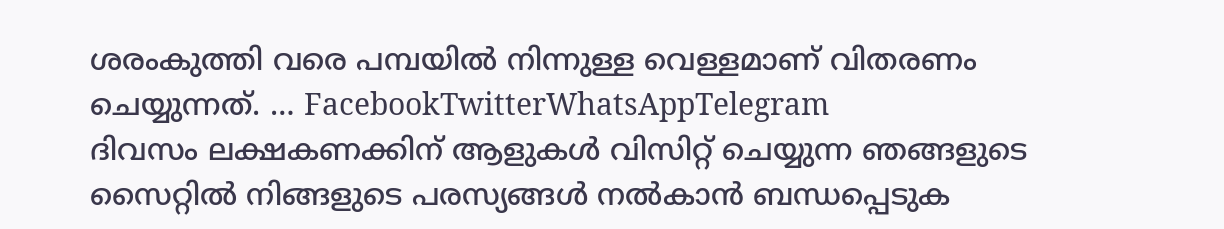ശരംകുത്തി വരെ പമ്പയിൽ നിന്നുള്ള വെള്ളമാണ് വിതരണം ചെയ്യുന്നത്. … FacebookTwitterWhatsAppTelegram
ദിവസം ലക്ഷകണക്കിന് ആളുകൾ വിസിറ്റ് ചെയ്യുന്ന ഞങ്ങളുടെ സൈറ്റിൽ നിങ്ങളുടെ പരസ്യങ്ങൾ നൽകാൻ ബന്ധപ്പെടുക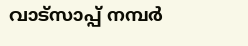വാട്സാപ്പ് നമ്പർ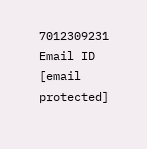7012309231 Email ID [email protected]